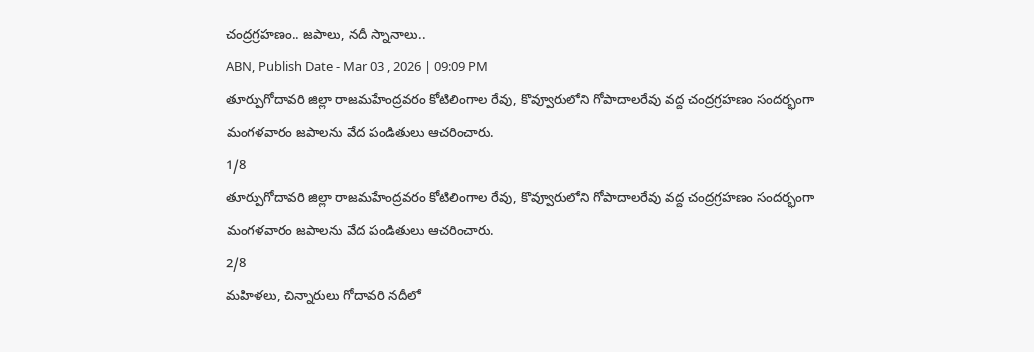చంద్రగ్రహణం.. జపాలు, నదీ స్నానాలు..
ABN, Publish Date - Mar 03 , 2026 | 09:09 PM
తూర్పుగోదావరి జిల్లా రాజమహేంద్రవరం కోటిలింగాల రేవు, కొవ్వూరులోని గోపాదాలరేవు వద్ద చంద్రగ్రహణం సందర్భంగా మంగళవారం జపాలను వేద పండితులు ఆచరించారు.
1/8
తూర్పుగోదావరి జిల్లా రాజమహేంద్రవరం కోటిలింగాల రేవు, కొవ్వూరులోని గోపాదాలరేవు వద్ద చంద్రగ్రహణం సందర్భంగా మంగళవారం జపాలను వేద పండితులు ఆచరించారు.
2/8
మహిళలు, చిన్నారులు గోదావరి నదీలో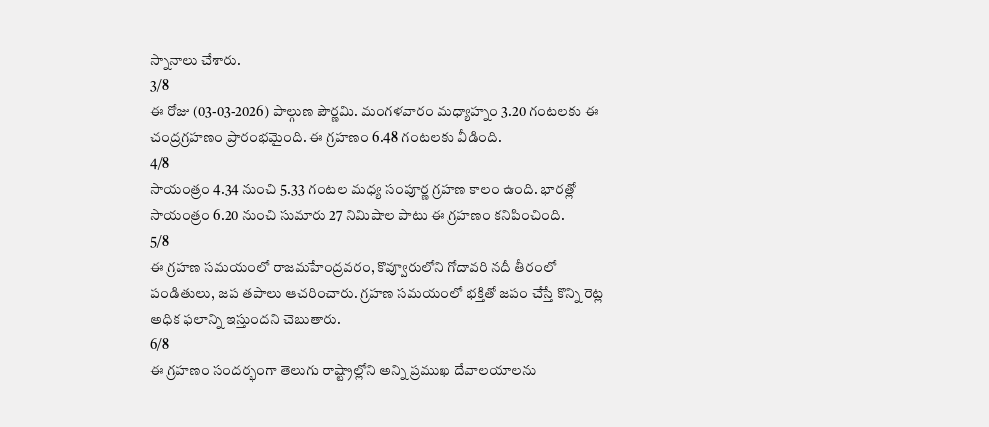స్నానాలు చేశారు.
3/8
ఈ రోజు (03-03-2026) పాల్గుణ పౌర్ణమి. మంగళవారం మధ్యాహ్నం 3.20 గంటలకు ఈ చంద్రగ్రహణం ప్రారంభమైంది. ఈ గ్రహణం 6.48 గంటలకు వీడింది.
4/8
సాయంత్రం 4.34 నుంచి 5.33 గంటల మధ్య సంపూర్ణ గ్రహణ కాలం ఉంది. భారత్లో సాయంత్రం 6.20 నుంచి సుమారు 27 నిమిషాల పాటు ఈ గ్రహణం కనిపించింది.
5/8
ఈ గ్రహణ సమయంలో రాజమహేంద్రవరం, కొవ్వూరులోని గోదావరి నదీ తీరంలో పండితులు, జప తపాలు ఆచరించారు. గ్రహణ సమయంలో భక్తితో జపం చేస్తే కొన్ని రెట్ల అధిక ఫలాన్ని ఇస్తుందని చెబుతారు.
6/8
ఈ గ్రహణం సందర్భంగా తెలుగు రాష్ట్రాల్లోని అన్ని ప్రముఖ దేవాలయాలను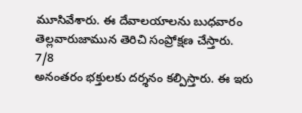మూసివేశారు. ఈ దేవాలయాలను బుధవారం తెల్లవారుజామున తెరిచి సంప్రోక్షణ చేస్తారు.
7/8
అనంతరం భక్తులకు దర్శనం కల్పిస్తారు. ఈ ఇరు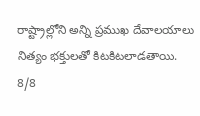రాష్ట్రాల్లోని అన్ని ప్రముఖ దేవాలయాలు నిత్యం భక్తులతో కిటకిటలాడతాయి.
8/8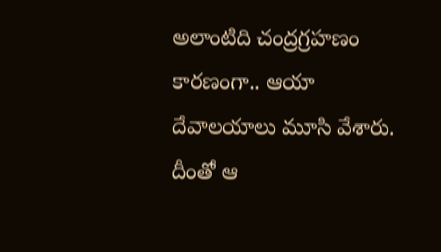అలాంటిది చంద్రగ్రహణం కారణంగా.. ఆయా దేవాలయాలు మూసి వేశారు. దీంతో ఆ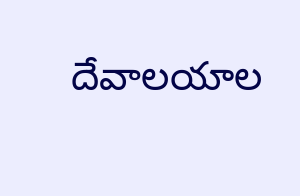దేవాలయాల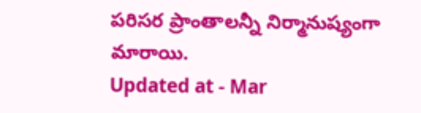పరిసర ప్రాంతాలన్నీ నిర్మానుష్యంగా మారాయి.
Updated at - Mar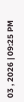03 , 2026 | 09:25 PM